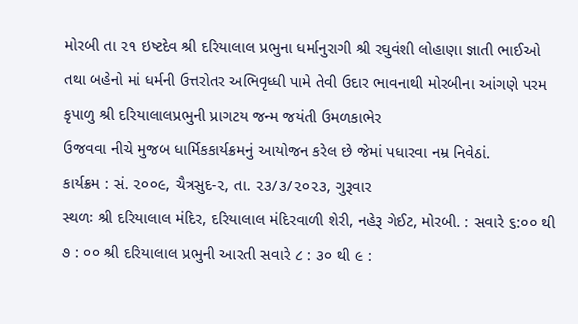મોરબી તા ૨૧ ઇષ્ટદેવ શ્રી દરિયાલાલ પ્રભુના ધર્માનુરાગી શ્રી રઘુવંશી લોહાણા જ્ઞાતી ભાઈઓ તથા બહેનો માં ધર્મની ઉત્તરોતર અભિવૃધ્ધી પામે તેવી ઉદાર ભાવનાથી મોરબીના આંગણે પરમ કૃપાળુ શ્રી દરિયાલાલપ્રભુની પ્રાગટય જન્મ જયંતી ઉમળકાભેર
ઉજવવા નીચે મુજબ ધાર્મિકકાર્યક્રમનું આયોજન કરેલ છે જેમાં પધારવા નમ્ર નિવેઠાં.
કાર્યક્રમ : સં. ૨૦૦૯, ચૈત્રસુદ-૨, તા. ૨૩/૩/૨૦૨૩, ગુરૂવાર
સ્થળઃ શ્રી દરિયાલાલ મંદિર, દરિયાલાલ મંદિરવાળી શેરી, નહેરૂ ગેઈટ, મોરબી. : સવારે ૬:૦૦ થી ૭ : ૦૦ શ્રી દરિયાલાલ પ્રભુની આરતી સવારે ૮ : ૩૦ થી ૯ :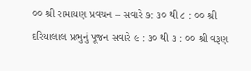૦૦ શ્રી રામાયણ પ્રવચન – સવારે ૭: ૩૦ થી ૮ : ૦૦ શ્રી દરિયાલાલ પ્રભુનું પૂજન સવારે ૯ : ૩૦ થી ૩ : ૦૦ શ્રી વરૂણ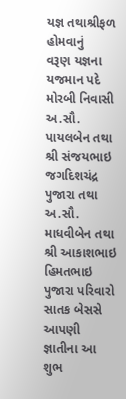યજ્ઞ તથાશ્રીફળ હોમવાનું
વરૂણ યજ્ઞના યજમાન પદે મોરબી નિવાસી અ.સૌ. પાયલબેન તથા શ્રી સંજયભાઇ જગદિશચંદ્ર પુજારા તથા અ.સૌ. માધવીબેન તથા શ્રી આકાશભાઇ હિમતભાઇ પુજારા પરિવારો સાતક બેસસે
આપણી જ્ઞાતીના આ શુભ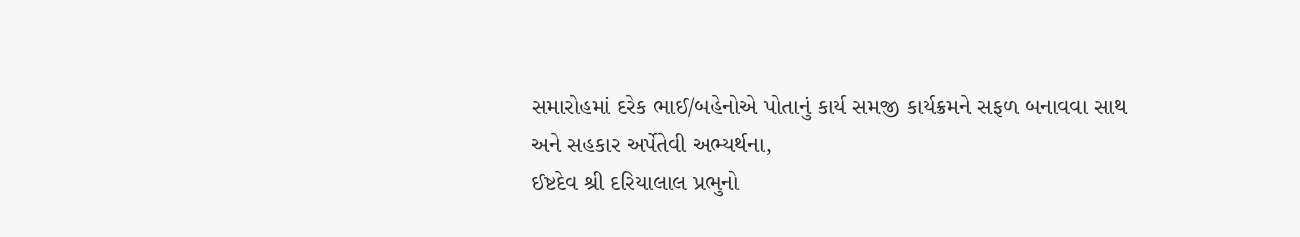સમારોહમાં દરેક ભાઈ/બહેનોએ પોતાનું કાર્ય સમજી કાર્યક્રમને સફળ બનાવવા સાથ અને સહકાર અર્પેતેવી અભ્યર્થના,
ઈષ્ટદેવ શ્રી દરિયાલાલ પ્રભુનો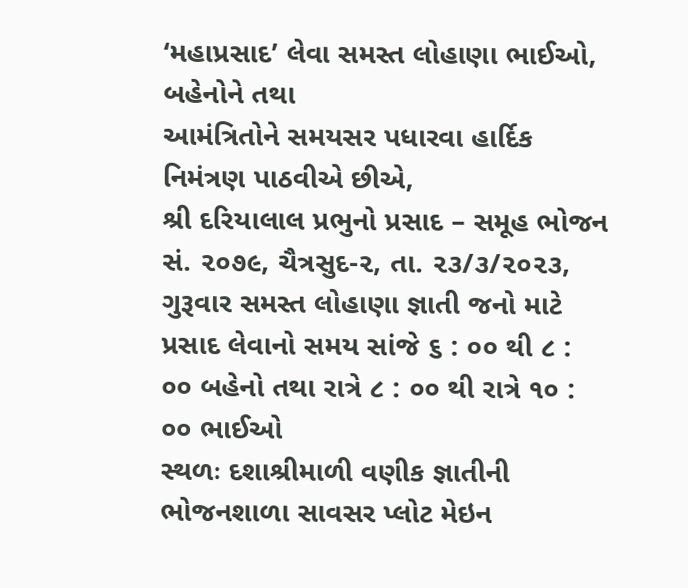‘મહાપ્રસાદ’ લેવા સમસ્ત લોહાણા ભાઈઓ, બહેનોને તથા
આમંત્રિતોને સમયસર પધારવા હાર્દિક નિમંત્રણ પાઠવીએ છીએ,
શ્રી દરિયાલાલ પ્રભુનો પ્રસાદ – સમૂહ ભોજન
સં. ૨૦૭૯, ચૈત્રસુદ-૨, તા. ૨૩/૩/૨૦૨૩, ગુરૂવાર સમસ્ત લોહાણા જ્ઞાતી જનો માટે પ્રસાદ લેવાનો સમય સાંજે ૬ : ૦૦ થી ૮ : ૦૦ બહેનો તથા રાત્રે ૮ : ૦૦ થી રાત્રે ૧૦ : ૦૦ ભાઈઓ
સ્થળઃ દશાશ્રીમાળી વણીક જ્ઞાતીની ભોજનશાળા સાવસર પ્લોટ મેઇન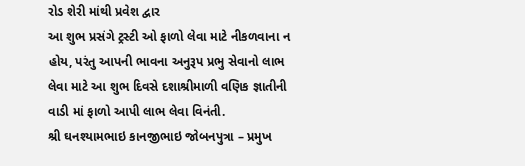રોડ શેરી માંથી પ્રવેશ દ્વાર
આ શુભ પ્રસંગે ટ્રસ્ટી ઓ ફાળો લેવા માટે નીકળવાના ન હોય, પરંતુ આપની ભાવના અનુરૂપ પ્રભુ સેવાનો લાભ લેવા માટે આ શુભ દિવસે દશાશ્રીમાળી વણિક જ્ઞાતીની વાડી માં ફાળો આપી લાભ લેવા વિનંતી.
શ્રી ઘનશ્યામભાઇ કાનજીભાઇ જોબનપુત્રા – પ્રમુખ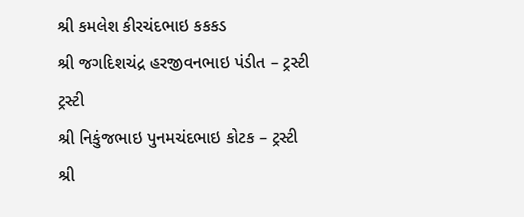શ્રી કમલેશ કીરચંદભાઇ કકકડ
શ્રી જગદિશચંદ્ર હરજીવનભાઇ પંડીત – ટ્રસ્ટી
ટ્રસ્ટી
શ્રી નિકુંજભાઇ પુનમચંદભાઇ કોટક – ટ્રસ્ટી
શ્રી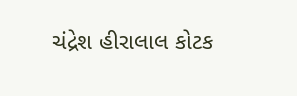ચંદ્રેશ હીરાલાલ કોટક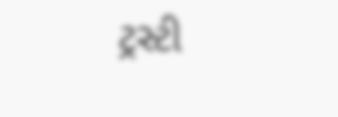ટ્રસ્ટી